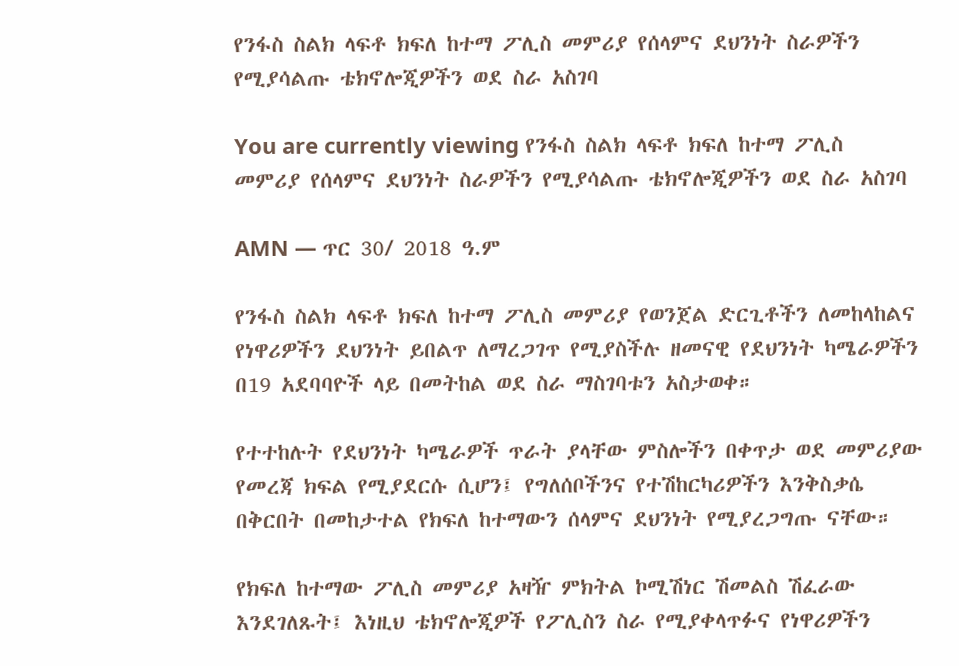የንፋስ ስልክ ላፍቶ ክፍለ ከተማ ፖሊስ መምሪያ የሰላምና ደህንነት ስራዎችን የሚያሳልጡ ቴክኖሎጂዎችን ወደ ስራ አስገባ

You are currently viewing የንፋስ ስልክ ላፍቶ ክፍለ ከተማ ፖሊስ መምሪያ የሰላምና ደህንነት ስራዎችን የሚያሳልጡ ቴክኖሎጂዎችን ወደ ስራ አስገባ

AMN — ጥር 30/ 2018 ዓ.ም

የንፋስ ስልክ ላፍቶ ክፍለ ከተማ ፖሊስ መምሪያ የወንጀል ድርጊቶችን ለመከላከልና የነዋሪዎችን ደህንነት ይበልጥ ለማረጋገጥ የሚያስችሉ ዘመናዊ የደህንነት ካሜራዎችን በ19 አደባባዮች ላይ በመትከል ወደ ስራ ማስገባቱን አስታወቀ።

የተተከሉት የደህንነት ካሜራዎች ጥራት ያላቸው ምስሎችን በቀጥታ ወደ መምሪያው የመረጃ ክፍል የሚያደርሱ ሲሆን፤ የግለሰቦችንና የተሽከርካሪዎችን እንቅስቃሴ በቅርበት በመከታተል የክፍለ ከተማውን ሰላምና ደህንነት የሚያረጋግጡ ናቸው።

የክፍለ ከተማው ፖሊስ መምሪያ አዛዥ ምክትል ኮሚሽነር ሽመልስ ሽፈራው እንደገለጹት፤ እነዚህ ቴክኖሎጂዎች የፖሊስን ስራ የሚያቀላጥፉና የነዋሪዎችን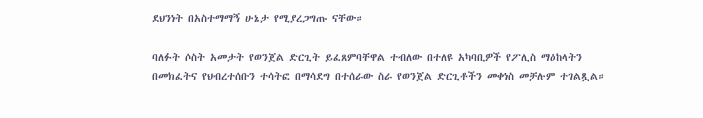ደህንነት በአስተማማኝ ሁኔታ የሚያረጋግጡ ናቸው።

ባለፉት ሶስት አመታት የወንጀል ድርጊት ይፈጸምባቸዋል ተብለው በተለዩ አካባቢዎች የፖሊስ ማዕከላትን በመክፈትና የህብረተሰቡን ተሳትፎ በማሳደግ በተሰራው ስራ የወንጀል ድርጊቶችን መቀነስ መቻሉም ተገልጿል።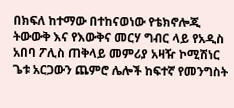በክፍለ ከተማው በተከናወነው የቴክኖሎጂ ትውውቅ እና የእውቅና መርሃ ግብር ላይ የአዲስ አበባ ፖሊስ ጠቅላይ መምሪያ አዛዥ ኮሚሽነር ጌቱ አርጋውን ጨምሮ ሌሎች ከፍተኛ የመንግስት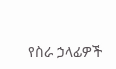የስራ ኃላፊዎች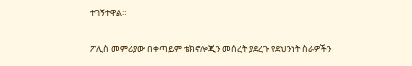ተገኝተዋል።

ፖሊስ መምሪያው በቀጣይም ቴክኖሎጂን መሰረት ያደረጉ የደህንነት ስራዎችን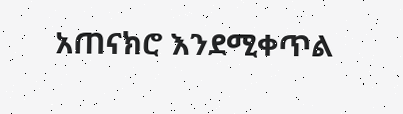አጠናክሮ እንደሚቀጥል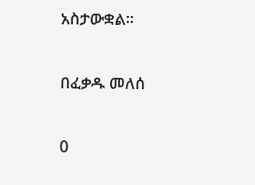አስታውቋል።

በፈቃዱ መለሰ

0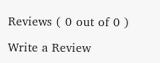Reviews ( 0 out of 0 )

Write a Review